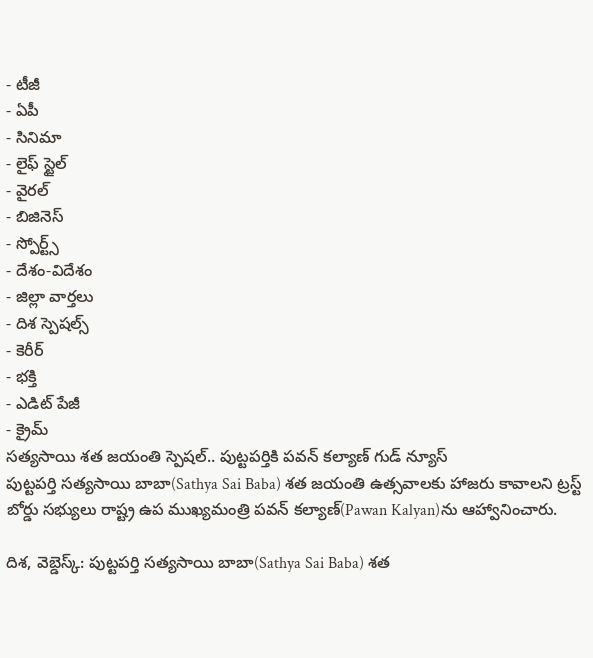- టీజీ
- ఏపీ
- సినిమా
- లైఫ్ స్టైల్
- వైరల్
- బిజినెస్
- స్పోర్ట్స్
- దేశం-విదేశం
- జిల్లా వార్తలు
- దిశ స్పెషల్స్
- కెరీర్
- భక్తి
- ఎడిట్ పేజీ
- క్రైమ్
సత్యసాయి శత జయంతి స్పెషల్.. పుట్టపర్తికి పవన్ కల్యాణ్ గుడ్ న్యూస్
పుట్టపర్తి సత్యసాయి బాబా(Sathya Sai Baba) శత జయంతి ఉత్సవాలకు హాజరు కావాలని ట్రస్ట్ బోర్డు సభ్యులు రాష్ట్ర ఉప ముఖ్యమంత్రి పవన్ కల్యాణ్(Pawan Kalyan)ను ఆహ్వానించారు.

దిశ, వెబ్డెస్క్: పుట్టపర్తి సత్యసాయి బాబా(Sathya Sai Baba) శత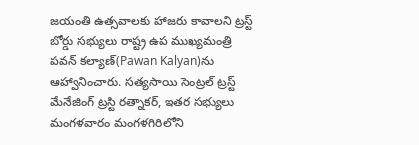జయంతి ఉత్సవాలకు హాజరు కావాలని ట్రస్ట్ బోర్డు సభ్యులు రాష్ట్ర ఉప ముఖ్యమంత్రి పవన్ కల్యాణ్(Pawan Kalyan)ను ఆహ్వానించారు. సత్యసాయి సెంట్రల్ ట్రస్ట్ మేనేజింగ్ ట్రస్టి రత్నాకర్, ఇతర సభ్యులు మంగళవారం మంగళగిరిలోని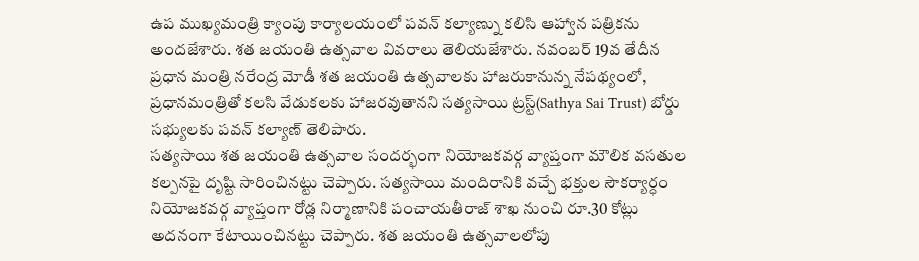ఉప ముఖ్యమంత్రి క్యాంపు కార్యాలయంలో పవన్ కల్యాణ్ను కలిసి ఆహ్వాన పత్రికను అందజేశారు. శత జయంతి ఉత్సవాల వివరాలు తెలియజేశారు. నవంబర్ 19వ తేదీన ప్రధాన మంత్రి నరేంద్ర మోడీ శత జయంతి ఉత్సవాలకు హాజరుకానున్న నేపథ్యంలో, ప్రధానమంత్రితో కలసి వేడుకలకు హాజరవుతానని సత్యసాయి ట్రస్ట్(Sathya Sai Trust) బోర్డు సభ్యులకు పవన్ కల్యాణ్ తెలిపారు.
సత్యసాయి శత జయంతి ఉత్సవాల సందర్భంగా నియోజకవర్గ వ్యాప్తంగా మౌలిక వసతుల కల్పనపై దృష్టి సారించినట్టు చెప్పారు. సత్యసాయి మందిరానికి వచ్చే భక్తుల సౌకర్యార్ధం నియోజకవర్గ వ్యాప్తంగా రోడ్ల నిర్మాణానికి పంచాయతీరాజ్ శాఖ నుంచి రూ.30 కోట్లు అదనంగా కేటాయించినట్టు చెప్పారు. శత జయంతి ఉత్సవాలలోపు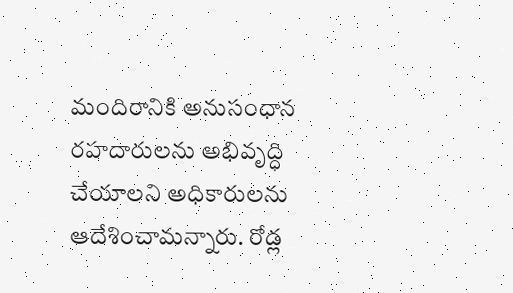మందిరానికి అనుసంధాన రహదారులను అభివృద్ధి చేయాలని అధికారులను ఆదేశించామన్నారు. రోడ్ల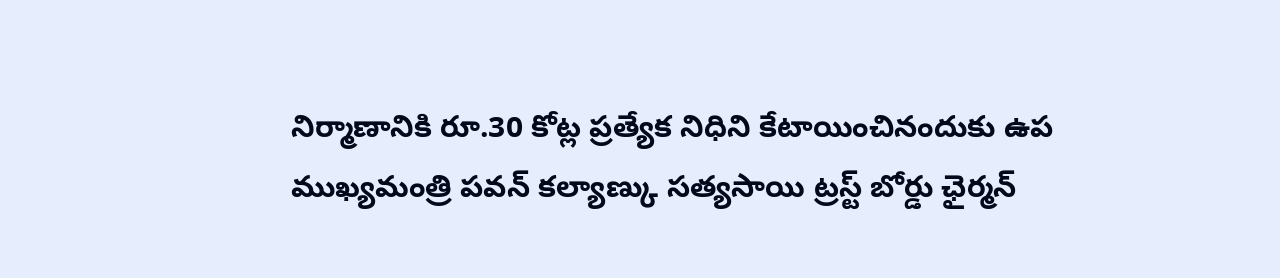నిర్మాణానికి రూ.30 కోట్ల ప్రత్యేక నిధిని కేటాయించినందుకు ఉప ముఖ్యమంత్రి పవన్ కల్యాణ్కు సత్యసాయి ట్రస్ట్ బోర్డు ఛైర్మన్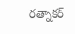రత్నాకర్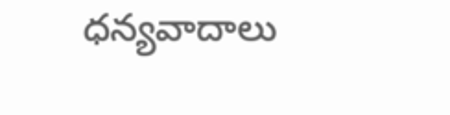ధన్యవాదాలు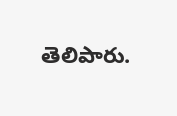తెలిపారు.